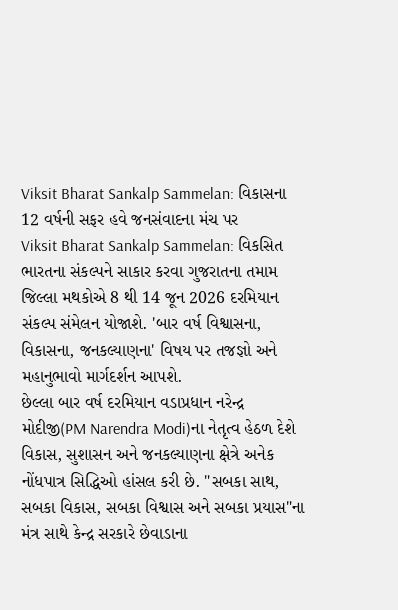Viksit Bharat Sankalp Sammelan: વિકાસના 12 વર્ષની સફર હવે જનસંવાદના મંચ પર
Viksit Bharat Sankalp Sammelan: વિકસિત ભારતના સંકલ્પને સાકાર કરવા ગુજરાતના તમામ જિલ્લા મથકોએ 8 થી 14 જૂન 2026 દરમિયાન સંકલ્પ સંમેલન યોજાશે. 'બાર વર્ષ વિશ્વાસના, વિકાસના, જનકલ્યાણના' વિષય પર તજજ્ઞો અને મહાનુભાવો માર્ગદર્શન આપશે.
છેલ્લા બાર વર્ષ દરમિયાન વડાપ્રધાન નરેન્દ્ર મોદીજી(PM Narendra Modi)ના નેતૃત્વ હેઠળ દેશે વિકાસ, સુશાસન અને જનકલ્યાણના ક્ષેત્રે અનેક નોંધપાત્ર સિદ્ધિઓ હાંસલ કરી છે. "સબકા સાથ, સબકા વિકાસ, સબકા વિશ્વાસ અને સબકા પ્રયાસ"ના મંત્ર સાથે કેન્દ્ર સરકારે છેવાડાના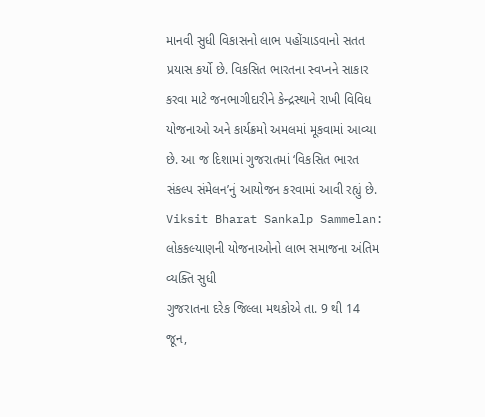માનવી સુધી વિકાસનો લાભ પહોંચાડવાનો સતત પ્રયાસ કર્યો છે. વિકસિત ભારતના સ્વપ્નને સાકાર કરવા માટે જનભાગીદારીને કેન્દ્રસ્થાને રાખી વિવિધ યોજનાઓ અને કાર્યક્રમો અમલમાં મૂકવામાં આવ્યા છે. આ જ દિશામાં ગુજરાતમાં ‘વિકસિત ભારત સંકલ્પ સંમેલન’નું આયોજન કરવામાં આવી રહ્યું છે.
Viksit Bharat Sankalp Sammelan: લોકકલ્યાણની યોજનાઓનો લાભ સમાજના અંતિમ વ્યક્તિ સુધી
ગુજરાતના દરેક જિલ્લા મથકોએ તા. 9 થી 14 જૂન,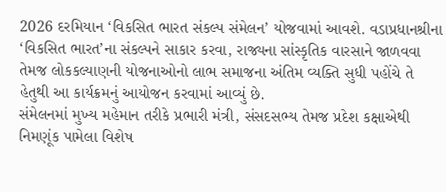2026 દરમિયાન ‘વિકસિત ભારત સંકલ્પ સંમેલન’ યોજવામાં આવશે. વડાપ્રધાનશ્રીના ‘વિકસિત ભારત’ના સંકલ્પને સાકાર કરવા, રાજ્યના સાંસ્કૃતિક વારસાને જાળવવા તેમજ લોકકલ્યાણની યોજનાઓનો લાભ સમાજના અંતિમ વ્યક્તિ સુધી પહોંચે તે હેતુથી આ કાર્યક્રમનું આયોજન કરવામાં આવ્યું છે.
સંમેલનમાં મુખ્ય મહેમાન તરીકે પ્રભારી મંત્રી, સંસદસભ્ય તેમજ પ્રદેશ કક્ષાએથી નિમણૂંક પામેલા વિશેષ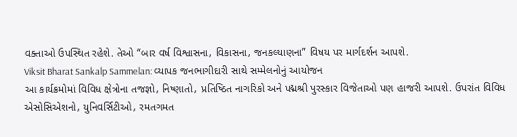વક્તાઓ ઉપસ્થિત રહેશે. તેઓ “બાર વર્ષ વિશ્વાસના, વિકાસના, જનકલ્યાણના” વિષય પર માર્ગદર્શન આપશે.
Viksit Bharat Sankalp Sammelan: વ્યાપક જનભાગીદારી સાથે સમ્મેલનોનું આયોજન
આ કાર્યક્રમોમાં વિવિધ ક્ષેત્રોના તજજ્ઞો, નિષ્ણાતો, પ્રતિષ્ઠિત નાગરિકો અને પદ્મશ્રી પુરસ્કાર વિજેતાઓ પણ હાજરી આપશે. ઉપરાંત વિવિધ એસોસિએશનો, યુનિવર્સિટીઓ, રમતગમત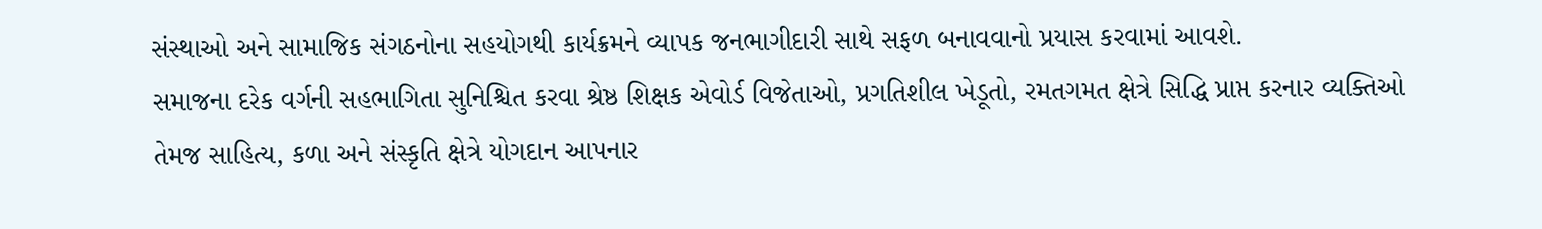સંસ્થાઓ અને સામાજિક સંગઠનોના સહયોગથી કાર્યક્રમને વ્યાપક જનભાગીદારી સાથે સફળ બનાવવાનો પ્રયાસ કરવામાં આવશે.
સમાજના દરેક વર્ગની સહભાગિતા સુનિશ્ચિત કરવા શ્રેષ્ઠ શિક્ષક એવોર્ડ વિજેતાઓ, પ્રગતિશીલ ખેડૂતો, રમતગમત ક્ષેત્રે સિદ્ધિ પ્રાપ્ત કરનાર વ્યક્તિઓ તેમજ સાહિત્ય, કળા અને સંસ્કૃતિ ક્ષેત્રે યોગદાન આપનાર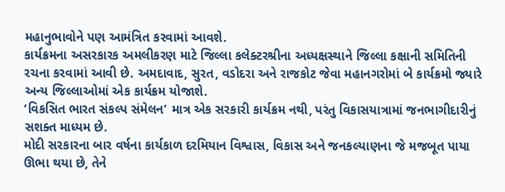મહાનુભાવોને પણ આમંત્રિત કરવામાં આવશે.
કાર્યક્રમના અસરકારક અમલીકરણ માટે જિલ્લા કલેક્ટરશ્રીના અધ્યક્ષસ્થાને જિલ્લા કક્ષાની સમિતિની રચના કરવામાં આવી છે. અમદાવાદ, સુરત, વડોદરા અને રાજકોટ જેવા મહાનગરોમાં બે કાર્યક્રમો જ્યારે અન્ય જિલ્લાઓમાં એક કાર્યક્રમ યોજાશે.
‘વિકસિત ભારત સંકલ્પ સંમેલન’ માત્ર એક સરકારી કાર્યક્રમ નથી, પરંતુ વિકાસયાત્રામાં જનભાગીદારીનું સશક્ત માધ્યમ છે.
મોદી સરકારના બાર વર્ષના કાર્યકાળ દરમિયાન વિશ્વાસ, વિકાસ અને જનકલ્યાણના જે મજબૂત પાયા ઊભા થયા છે, તેને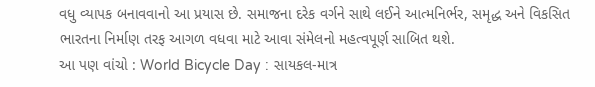વધુ વ્યાપક બનાવવાનો આ પ્રયાસ છે. સમાજના દરેક વર્ગને સાથે લઈને આત્મનિર્ભર, સમૃદ્ધ અને વિકસિત ભારતના નિર્માણ તરફ આગળ વધવા માટે આવા સંમેલનો મહત્વપૂર્ણ સાબિત થશે.
આ પણ વાંચો : World Bicycle Day : સાયકલ-માત્ર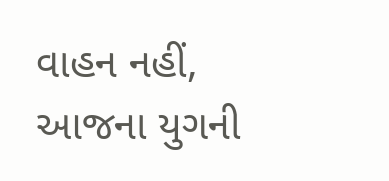વાહન નહીં, આજના યુગની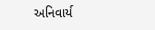અનિવાર્ય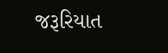જરૂરિયાત